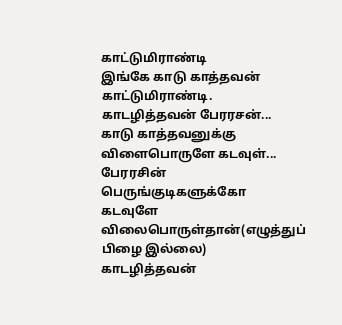காட்டுமிராண்டி
இங்கே காடு காத்தவன் காட்டுமிராண்டி.
காடழித்தவன் பேரரசன்...
காடு காத்தவனுக்கு விளைபொருளே கடவுள்...
பேரரசின் பெருங்குடிகளுக்கோ கடவுளே விலைபொருள்தான்(எழுத்துப் பிழை இல்லை)
காடழித்தவன்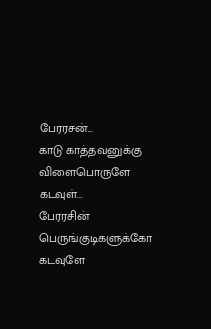பேரரசன்...
காடு காத்தவனுக்கு விளைபொருளே கடவுள்...
பேரரசின் பெருங்குடிகளுக்கோ கடவுளே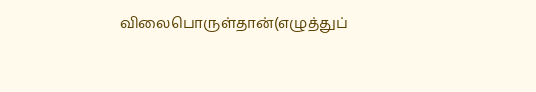விலைபொருள்தான்(எழுத்துப்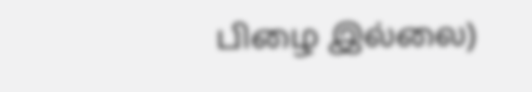பிழை இல்லை)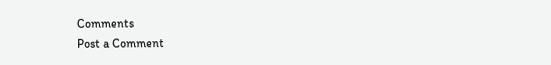Comments
Post a Comment